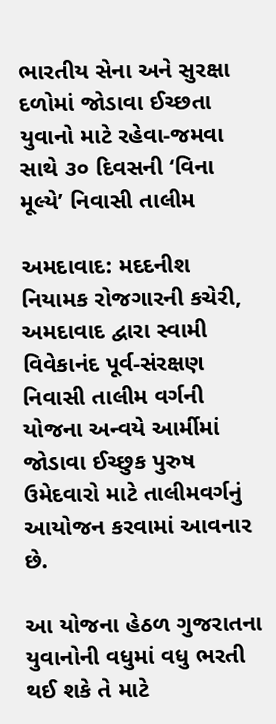ભારતીય સેના અને સુરક્ષા દળોમાં જોડાવા ઈચ્છતા યુવાનો માટે રહેવા-જમવા સાથે ૩૦ દિવસની ‘વિના મૂલ્યે’ નિવાસી તાલીમ

અમદાવાદ: મદદનીશ નિયામક રોજગારની કચેરી, અમદાવાદ દ્વારા સ્વામી વિવેકાનંદ પૂર્વ-સંરક્ષણ નિવાસી તાલીમ વર્ગની યોજના અન્વયે આર્મીમાં જોડાવા ઈચ્છુક પુરુષ ઉમેદવારો માટે તાલીમવર્ગનું આયોજન કરવામાં આવનાર છે.

આ યોજના હેઠળ ગુજરાતના યુવાનોની વધુમાં વધુ ભરતી થઈ શકે તે માટે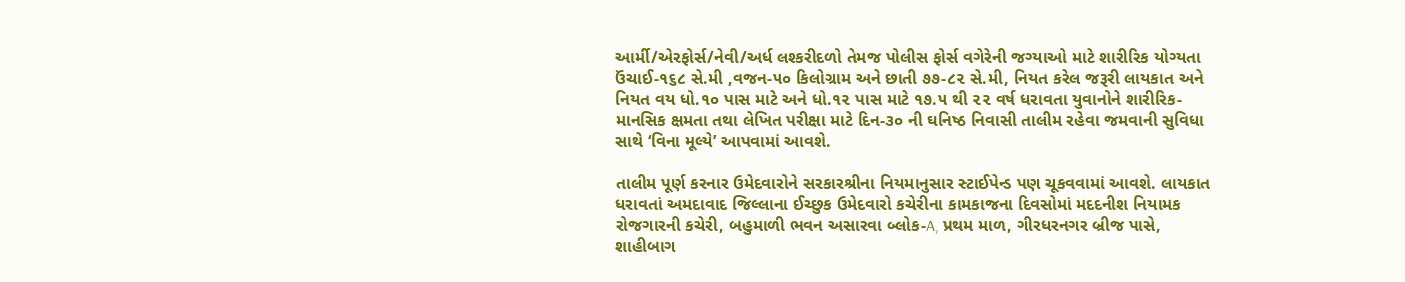આર્મી/એરફોર્સ/નેવી/અર્ધ લશ્કરીદળો તેમજ પોલીસ ફોર્સ વગેરેની જગ્યાઓ માટે શારીરિક યોગ્યતા ઉંચાઈ-૧૬૮ સે.મી ,વજન-૫૦ કિલોગ્રામ અને છાતી ૭૭-૮૨ સે.મી, નિયત કરેલ જરૂરી લાયકાત અને નિયત વય ધો.૧૦ પાસ માટે અને ધો.૧૨ પાસ માટે ૧૭.૫ થી ૨૨ વર્ષ ધરાવતા યુવાનોને શારીરિક-માનસિક ક્ષમતા તથા લેખિત પરીક્ષા માટે દિન-૩૦ ની ઘનિષ્ઠ નિવાસી તાલીમ રહેવા જમવાની સુવિધા સાથે ‘વિના મૂલ્યે’ આપવામાં આવશે.

તાલીમ પૂર્ણ કરનાર ઉમેદવારોને સરકારશ્રીના નિયમાનુસાર સ્ટાઈપેન્ડ પણ ચૂકવવામાં આવશે. લાયકાત ધરાવતાં અમદાવાદ જિલ્લાના ઈચ્છુક ઉમેદવારો કચેરીના કામકાજના દિવસોમાં મદદનીશ નિયામક રોજગારની કચેરી, બહુમાળી ભવન અસારવા બ્લોક-A, પ્રથમ માળ, ગીરધરનગર બ્રીજ પાસે, શાહીબાગ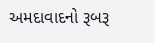અમદાવાદનો રૂબરૂ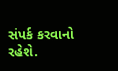સંપર્ક કરવાનો રહેશે.